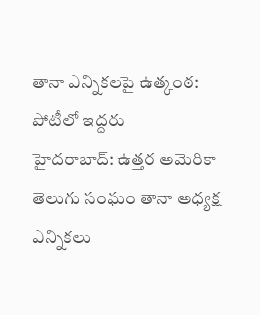తానా ఎన్నికలపై ఉత్కంఠ: పోటీలో ఇద్దరు
హైదరాబాద్: ఉత్తర అమెరికా తెలుగు సంఘం తానా అధ్యక్ష ఎన్నికలు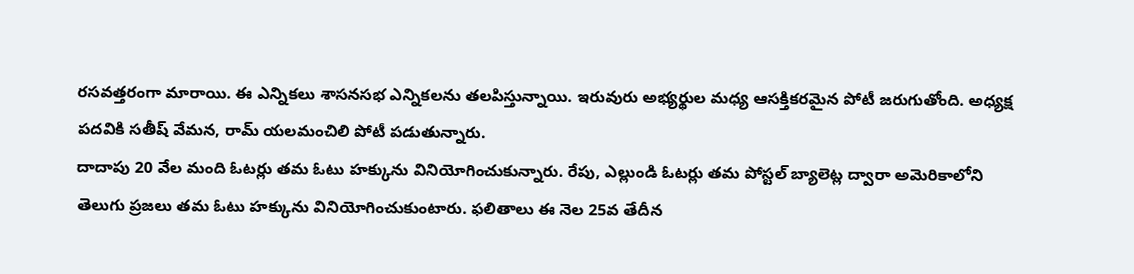రసవత్తరంగా మారాయి. ఈ ఎన్నికలు శాసనసభ ఎన్నికలను తలపిస్తున్నాయి. ఇరువురు అభ్యర్థుల మధ్య ఆసక్తికరమైన పోటీ జరుగుతోంది. అధ్యక్ష పదవికి సతీష్ వేమన, రామ్ యలమంచిలి పోటీ పడుతున్నారు.
దాదాపు 20 వేల మంది ఓటర్లు తమ ఓటు హక్కును వినియోగించుకున్నారు. రేపు, ఎల్లుండి ఓటర్లు తమ పోస్టల్ బ్యాలెట్ల ద్వారా అమెరికాలోని తెలుగు ప్రజలు తమ ఓటు హక్కును వినియోగించుకుంటారు. ఫలితాలు ఈ నెల 25వ తేదీన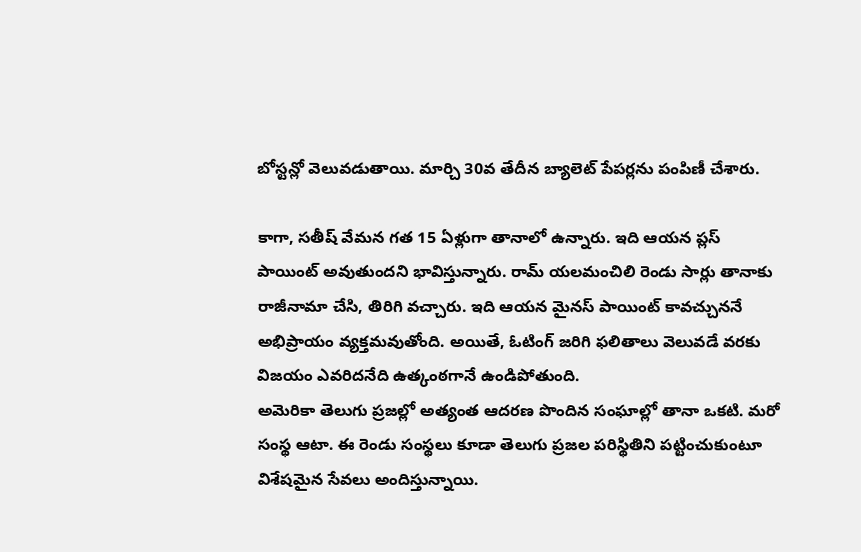బోస్టన్లో వెలువడుతాయి. మార్చి 30వ తేదీన బ్యాలెట్ పేపర్లను పంపిణీ చేశారు.

కాగా, సతీష్ వేమన గత 15 ఏళ్లుగా తానాలో ఉన్నారు. ఇది ఆయన ప్లస్ పాయింట్ అవుతుందని భావిస్తున్నారు. రామ్ యలమంచిలి రెండు సార్లు తానాకు రాజీనామా చేసి, తిరిగి వచ్చారు. ఇది ఆయన మైనస్ పాయింట్ కావచ్చుననే అభిప్రాయం వ్యక్తమవుతోంది. అయితే, ఓటింగ్ జరిగి ఫలితాలు వెలువడే వరకు విజయం ఎవరిదనేది ఉత్కంఠగానే ఉండిపోతుంది.
అమెరికా తెలుగు ప్రజల్లో అత్యంత ఆదరణ పొందిన సంఘాల్లో తానా ఒకటి. మరో సంస్థ ఆటా. ఈ రెండు సంస్థలు కూడా తెలుగు ప్రజల పరిస్థితిని పట్టించుకుంటూ విశేషమైన సేవలు అందిస్తున్నాయి.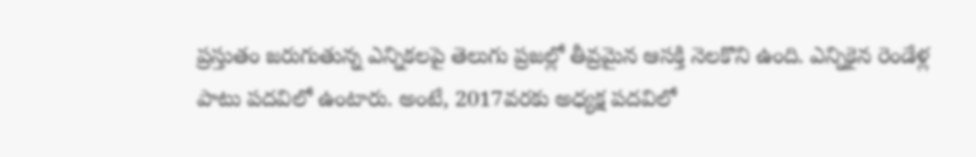ప్రస్తుతం జరుగుతున్న ఎన్నికలపై తెలుగు ప్రజల్లో తీవ్రమైన ఆసక్తి నెలకొని ఉంది. ఎన్నికైన రెండేళ్ల పాటు పదవిలో ఉంటారు. అంటే, 2017వరకు అధ్యక్ష పదవిలో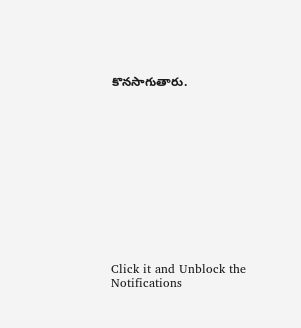కొనసాగుతారు.












Click it and Unblock the Notifications